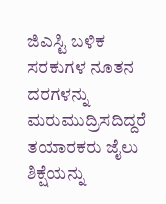ಜಿಎಸ್ಟಿ ಬಳಿಕ ಸರಕುಗಳ ನೂತನ ದರಗಳನ್ನು ಮರುಮುದ್ರಿಸದಿದ್ದರೆ ತಯಾರಕರು ಜೈಲು ಶಿಕ್ಷೆಯನ್ನು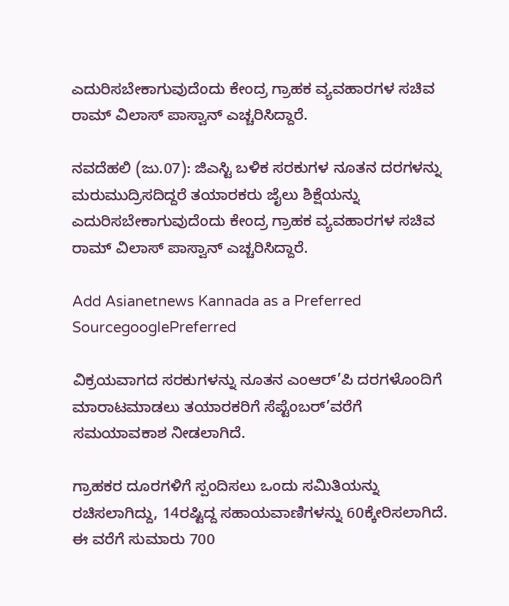ಎದುರಿಸಬೇಕಾಗುವುದೆಂದು ಕೇಂದ್ರ ಗ್ರಾಹಕ ವ್ಯವಹಾರಗಳ ಸಚಿವ ರಾಮ್ ವಿಲಾಸ್ ಪಾಸ್ವಾನ್ ಎಚ್ಚರಿಸಿದ್ದಾರೆ.

ನವದೆಹಲಿ (ಜು.07): ಜಿಎಸ್ಟಿ ಬಳಿಕ ಸರಕುಗಳ ನೂತನ ದರಗಳನ್ನು ಮರುಮುದ್ರಿಸದಿದ್ದರೆ ತಯಾರಕರು ಜೈಲು ಶಿಕ್ಷೆಯನ್ನು ಎದುರಿಸಬೇಕಾಗುವುದೆಂದು ಕೇಂದ್ರ ಗ್ರಾಹಕ ವ್ಯವಹಾರಗಳ ಸಚಿವ ರಾಮ್ ವಿಲಾಸ್ ಪಾಸ್ವಾನ್ ಎಚ್ಚರಿಸಿದ್ದಾರೆ.

Add Asianetnews Kannada as a Preferred SourcegooglePreferred

ವಿಕ್ರಯವಾಗದ ಸರಕುಗಳನ್ನು ನೂತನ ಎಂಆರ್’ಪಿ ದರಗಳೊಂದಿಗೆ ಮಾರಾಟಮಾಡಲು ತಯಾರಕರಿಗೆ ಸೆಪ್ಟೆಂಬರ್’ವರೆಗೆ ಸಮಯಾವಕಾಶ ನೀಡಲಾಗಿದೆ.

ಗ್ರಾಹಕರ ದೂರಗಳಿಗೆ ಸ್ಪಂದಿಸಲು ಒಂದು ಸಮಿತಿಯನ್ನು ರಚಿಸಲಾಗಿದ್ದು, 14ರಷ್ಟಿದ್ದ ಸಹಾಯವಾಣಿಗಳನ್ನು 60ಕ್ಕೇರಿಸಲಾಗಿದೆ. ಈ ವರೆಗೆ ಸುಮಾರು 700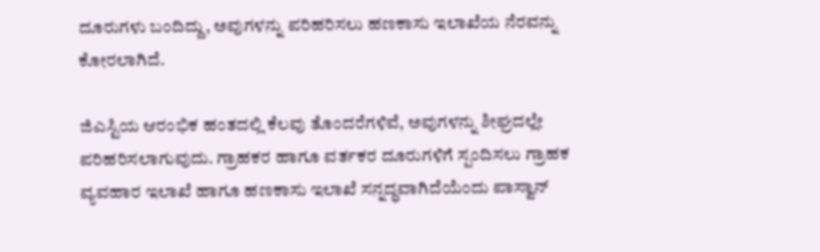ದೂರುಗಳು ಬಂದಿದ್ದು, ಅವುಗಳನ್ನು ಪರಿಹರಿಸಲು ಹಣಕಾಸು ಇಲಾಖೆಯ ನೆರವನ್ನು ಕೋರಲಾಗಿದೆ.

ಜಿಎಸ್ಟಿಯ ಆರಂಭಿಕ ಹಂತದಲ್ಲಿ ಕೆಲವು ತೊಂದರೆಗಳಿವೆ, ಅವುಗಳನ್ನು ಶೀಘ್ರದಲ್ಲೇ ಪರಿಹರಿಸಲಾಗುವುದು. ಗ್ರಾಹಕರ ಹಾಗೂ ವರ್ತಕರ ದೂರುಗಳಿಗೆ ಸ್ಪಂದಿಸಲು ಗ್ರಾಹಕ ವ್ಯವಹಾರ ಇಲಾಖೆ ಹಾಗೂ ಹಣಕಾಸು ಇಲಾಖೆ ಸನ್ನದ್ಧವಾಗಿದೆಯೆಂದು ಪಾಸ್ವಾನ್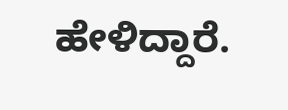ಹೇಳಿದ್ದಾರೆ.